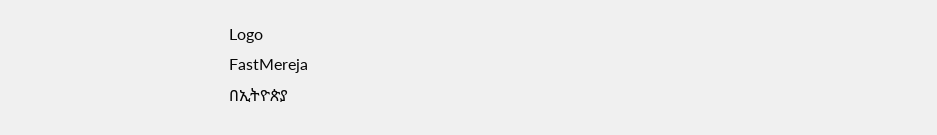Logo
FastMereja
በኢትዮጵያ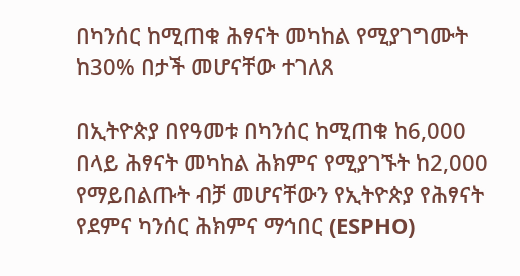በካንሰር ከሚጠቁ ሕፃናት መካከል የሚያገግሙት ከ30% በታች መሆናቸው ተገለጸ

በኢትዮጵያ በየዓመቱ በካንሰር ከሚጠቁ ከ6,000 በላይ ሕፃናት መካከል ሕክምና የሚያገኙት ከ2,000 የማይበልጡት ብቻ መሆናቸውን የኢትዮጵያ የሕፃናት የደምና ካንሰር ሕክምና ማኅበር (ESPHO)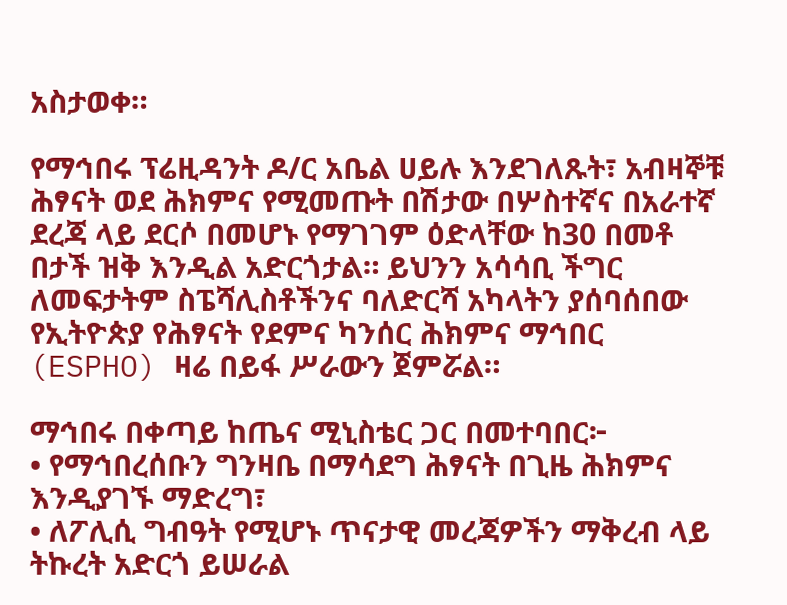አስታወቀ።

የማኅበሩ ፕሬዚዳንት ዶ/ር አቤል ሀይሉ እንደገለጹት፣ አብዛኞቹ ሕፃናት ወደ ሕክምና የሚመጡት በሽታው በሦስተኛና በአራተኛ ደረጃ ላይ ደርሶ በመሆኑ የማገገም ዕድላቸው ከ30 በመቶ በታች ዝቅ እንዲል አድርጎታል። ይህንን አሳሳቢ ችግር ለመፍታትም ስፔሻሊስቶችንና ባለድርሻ አካላትን ያሰባሰበው የኢትዮጵያ የሕፃናት የደምና ካንሰር ሕክምና ማኅበር (ESPHO) ዛሬ በይፋ ሥራውን ጀምሯል።

ማኅበሩ በቀጣይ ከጤና ሚኒስቴር ጋር በመተባበር፦
• የማኅበረሰቡን ግንዛቤ በማሳደግ ሕፃናት በጊዜ ሕክምና እንዲያገኙ ማድረግ፣
• ለፖሊሲ ግብዓት የሚሆኑ ጥናታዊ መረጃዎችን ማቅረብ ላይ ትኩረት አድርጎ ይሠራል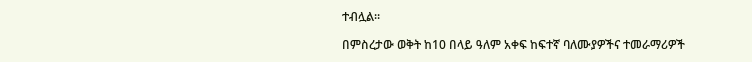ተብሏል።

በምስረታው ወቅት ከ10 በላይ ዓለም አቀፍ ከፍተኛ ባለሙያዎችና ተመራማሪዎች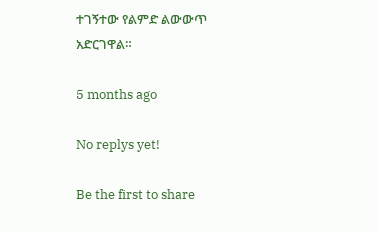ተገኝተው የልምድ ልውውጥ አድርገዋል።

5 months ago

No replys yet!

Be the first to share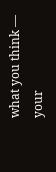what you think — your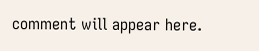comment will appear here.